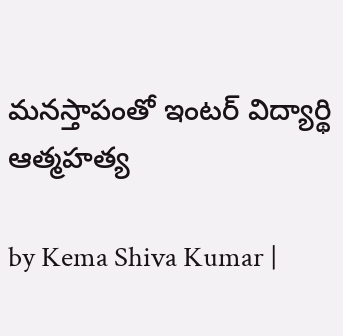మనస్తాపంతో ఇంటర్ విద్యార్థి ఆత్మహత్య

by Kema Shiva Kumar |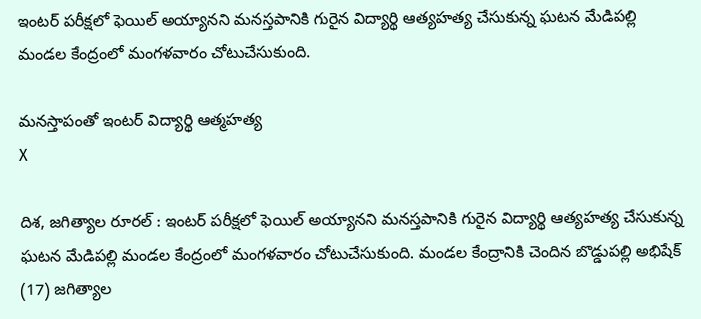ఇంటర్ పరీక్షలో ఫెయిల్ అయ్యానని మనస్తపానికి గురైన విద్యార్థి ఆత్యహత్య చేసుకున్న ఘటన మేడిపల్లి మండల కేంద్రంలో మంగళవారం చోటుచేసుకుంది.

మనస్తాపంతో ఇంటర్ విద్యార్థి ఆత్మహత్య
X

దిశ, జగిత్యాల రూరల్ : ఇంటర్ పరీక్షలో ఫెయిల్ అయ్యానని మనస్తపానికి గురైన విద్యార్థి ఆత్యహత్య చేసుకున్న ఘటన మేడిపల్లి మండల కేంద్రంలో మంగళవారం చోటుచేసుకుంది. మండల కేంద్రానికి చెందిన బొడ్డుపల్లి అభిషేక్ (17) జగిత్యాల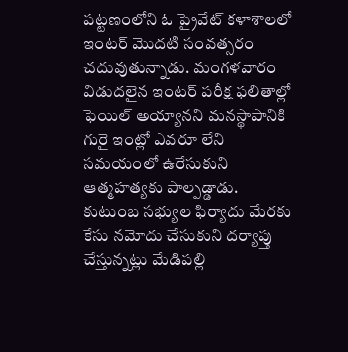పట్టణంలోని ఓ ప్రైవేట్ కళాశాలలో ఇంటర్ మొదటి సంవత్సరం చదువుతున్నాడు. మంగళవారం విడుదలైన ఇంటర్ పరీక్ష ఫలితాల్లో ఫెయిల్ అయ్యానని మనస్థాపానికి గురై ఇంట్లో ఎవరూ లేని సమయంలో ఉరేసుకుని ఆత్మహత్యకు పాల్పడ్డాడు. కుటుంబ సభ్యుల ఫిర్యాదు మేరకు కేసు నమోదు చేసుకుని దర్యాప్తు చేస్తున్నట్లు మేడిపల్లి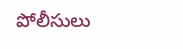పోలీసులు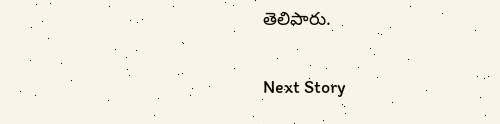తెలిపారు.

Next Story